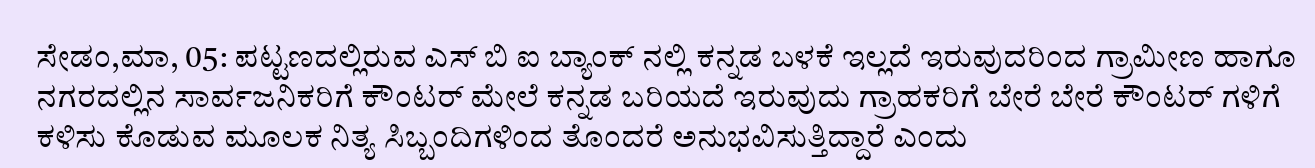ಸೇಡಂ,ಮಾ, 05: ಪಟ್ಟಣದಲ್ಲಿರುವ ಎಸ್ ಬಿ ಐ ಬ್ಯಾಂಕ್ ನಲ್ಲಿ ಕನ್ನಡ ಬಳಕೆ ಇಲ್ಲದೆ ಇರುವುದರಿಂದ ಗ್ರಾಮೀಣ ಹಾಗೂ ನಗರದಲ್ಲಿನ ಸಾರ್ವಜನಿಕರಿಗೆ ಕೌಂಟರ್ ಮೇಲೆ ಕನ್ನಡ ಬರಿಯದೆ ಇರುವುದು ಗ್ರಾಹಕರಿಗೆ ಬೇರೆ ಬೇರೆ ಕೌಂಟರ್ ಗಳಿಗೆ ಕಳಿಸು ಕೊಡುವ ಮೂಲಕ ನಿತ್ಯ ಸಿಬ್ಬಂದಿಗಳಿಂದ ತೊಂದರೆ ಅನುಭವಿಸುತ್ತಿದ್ದಾರೆ ಎಂದು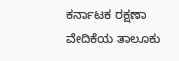ಕರ್ನಾಟಕ ರಕ್ಷಣಾ ವೇದಿಕೆಯ ತಾಲೂಕು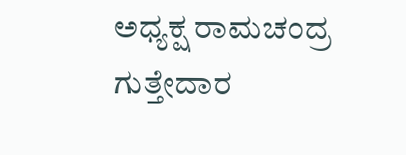ಅಧ್ಯಕ್ಷ ರಾಮಚಂದ್ರ ಗುತ್ತೇದಾರ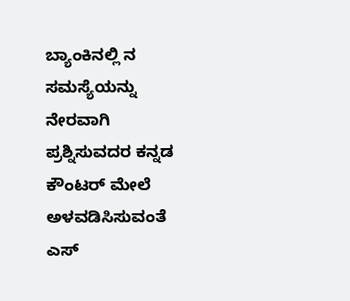ಬ್ಯಾಂಕಿನಲ್ಲಿ ನ ಸಮಸ್ಯೆಯನ್ನು ನೇರವಾಗಿ ಪ್ರಶ್ನಿಸುವದರ ಕನ್ನಡ ಕೌಂಟರ್ ಮೇಲೆ ಅಳವಡಿಸಿಸುವಂತೆ ಎಸ್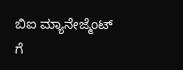ಬಿಐ ಮ್ಯಾನೇಜ್ಮೆಂಟ್ ಗೆ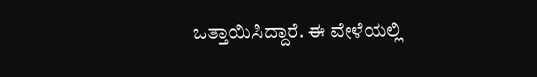ಒತ್ತಾಯಿಸಿದ್ದಾರೆ. ಈ ವೇಳೆಯಲ್ಲಿ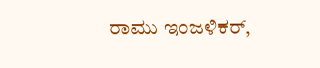ರಾಮು ಇಂಜಳಿಕರ್,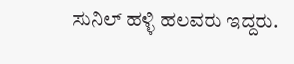ಸುನಿಲ್ ಹಳ್ಳಿ ಹಲವರು ಇದ್ದರು.